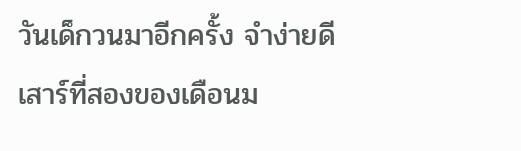วันเด็กวนมาอีกครั้ง จำง่ายดี
เสาร์ที่สองของเดือนม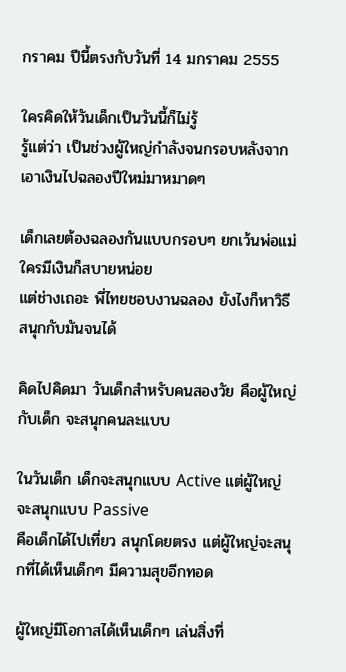กราคม ปีนี้ตรงกับวันที่ 14 มกราคม 2555

ใครคิดให้วันเด็กเป็นวันนี้ก็ไม่รู้
รู้แต่ว่า เป็นช่วงผู้ใหญ่กำลังจนกรอบหลังจากเอาเงินไปฉลองปีใหม่มาหมาดๆ

เด็กเลยต้องฉลองกันแบบกรอบๆ ยกเว้นพ่อแม่ใครมีเงินก็สบายหน่อย
แต่ช่างเถอะ พี่ไทยชอบงานฉลอง ยังไงก็หาวิธีสนุกกับมันจนได้

คิดไปคิดมา วันเด็กสำหรับคนสองวัย คือผู้ใหญ่กับเด็ก จะสนุกคนละแบบ

ในวันเด็ก เด็กจะสนุกแบบ Active แต่ผู้ใหญ่จะสนุกแบบ Passive
คือเด็กได้ไปเที่ยว สนุกโดยตรง แต่ผู้ใหญ่จะสนุกที่ได้เห็นเด็กๆ มีความสุขอีกทอด

ผู้ใหญ่มีโอกาสได้เห็นเด็กๆ เล่นสิ่งที่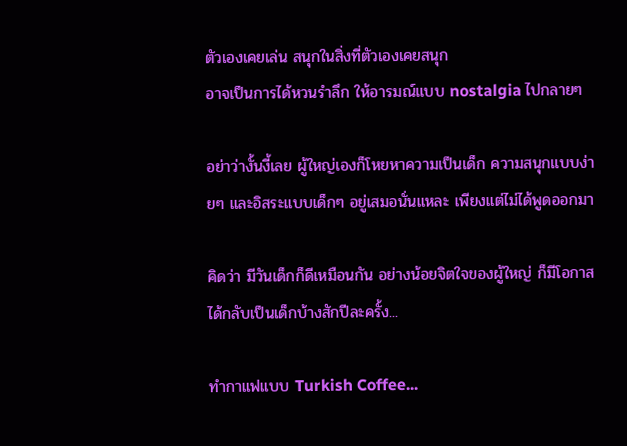ตัวเองเคยเล่น สนุกในสิ่งที่ตัวเองเคยสนุก
อาจเป็นการได้หวนรำลึก ให้อารมณ์แบบ nostalgia ไปกลายๆ

อย่าว่างั้นงี้เลย ผู้ใหญ่เองก็โหยหาความเป็นเด็ก ความสนุกแบบง่ายๆ และอิสระแบบเด็กๆ อยู่เสมอนั่นแหละ เพียงแต่ไม่ได้พูดออกมา

คิดว่า มีวันเด็กก็ดีเหมือนกัน อย่างน้อยจิตใจของผู้ใหญ่ ก็มีโอกาสได้กลับเป็นเด็กบ้างสักปีละครั้ง...

ทำกาแฟแบบ Turkish Coffee...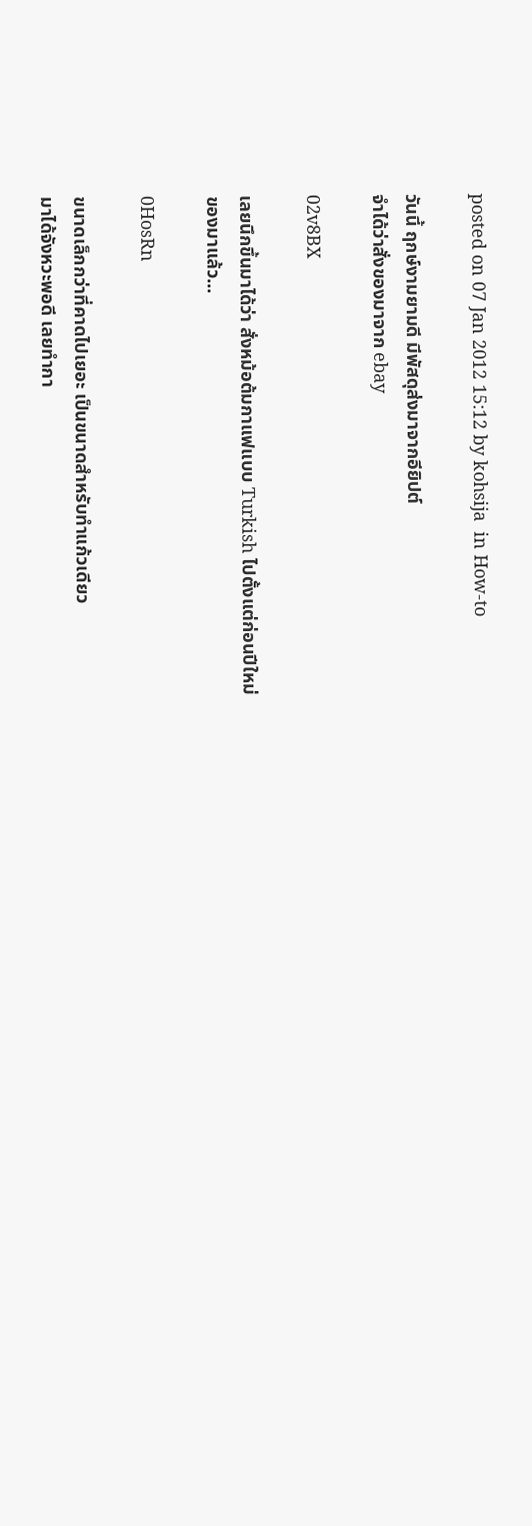posted on 07 Jan 2012 15:12 by kohsija  in How-to

วันนี้ ฤกษ์งามยามดี มีพัสดุส่งมาจากอียิปต์
จำได้ว่าสั่งของมาจาก ebay

02v8BX

เลยนึกขึ้นมาได้ว่า สั่งหม้อต้มกาแฟแบบ Turkish ไปตั้งแต่ก่อนปีใหม่
ของมาแล้ว...

0HosRn

ขนาดเล็กกว่าที่คาดไปเยอะ เป็นขนาดสำหรับทำแก้วเดียว
มาได้จังหวะพอดี เลยทำกา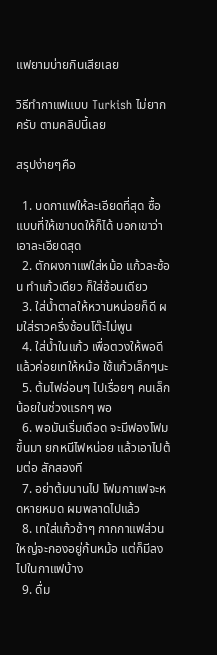แฟยามบ่ายกินเสียเลย

วิธีทำกาแฟแบบ Turkish ไม่ยากครับ ตามคลิปนี้เลย

สรุปง่ายๆคือ

  1. บดกาแฟให้ละเอียดที่สุด ซื้อแบบที่ให้เขาบดให้ก็ได้ บอกเขาว่าเอาละเอียดสุด
  2. ตักผงกาแฟใส่หม้อ แก้วละช้อน ทำแก้วเดียว ก็ใส่ช้อนเดียว
  3. ใส่น้ำตาลให้หวานหน่อยก็ดี ผมใส่ราวครึ่งช้อนโต๊ะไม่พูน
  4. ใส่น้ำในแก้ว เพื่อตวงให้พอดี แล้วค่อยเทให้หม้อ ใช้แก้วเล็กๆนะ
  5. ต้มไฟอ่อนๆ ไปเรื่อยๆ คนเล็กน้อยในช่วงแรกๆ พอ
  6. พอมันเริ่มเดือด จะมีฟองโฟมขึ้นมา ยกหนีไฟหน่อย แล้วเอาไปต้มต่อ สักสองที
  7. อย่าต้มนานไป โฟมกาแฟจะหดหายหมด ผมพลาดไปแล้ว
  8. เทใส่แก้วช้าๆ กากกาแฟส่วนใหญ่จะกองอยู่ก้นหม้อ แต่ก็มีลงไปในกาแฟบ้าง
  9. ดื่ม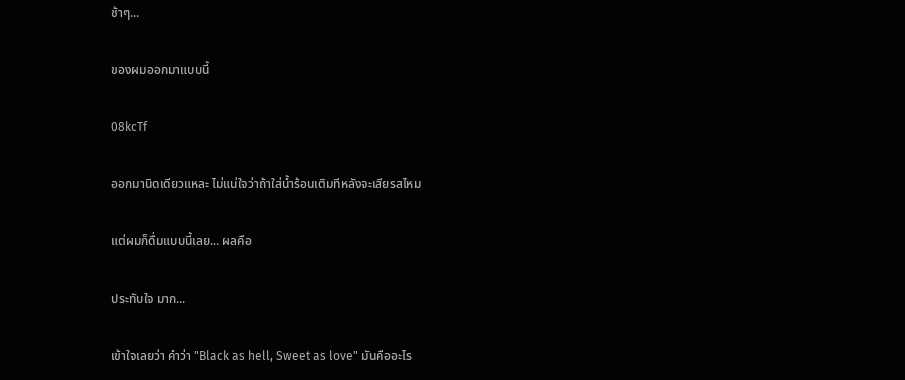ช้าๆ...

ของผมออกมาแบบนี้

08kcTf

ออกมานิดเดียวแหละ ไม่แน่ใจว่าถ้าใส่น้ำร้อนเติมทีหลังจะเสียรสไหม

แต่ผมก็ดื่มแบบนี้เลย... ผลคือ

ประทับใจ มาก...

เข้าใจเลยว่า คำว่า "Black as hell, Sweet as love" มันคืออะไร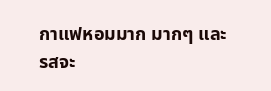กาแฟหอมมาก มากๆ และรสจะ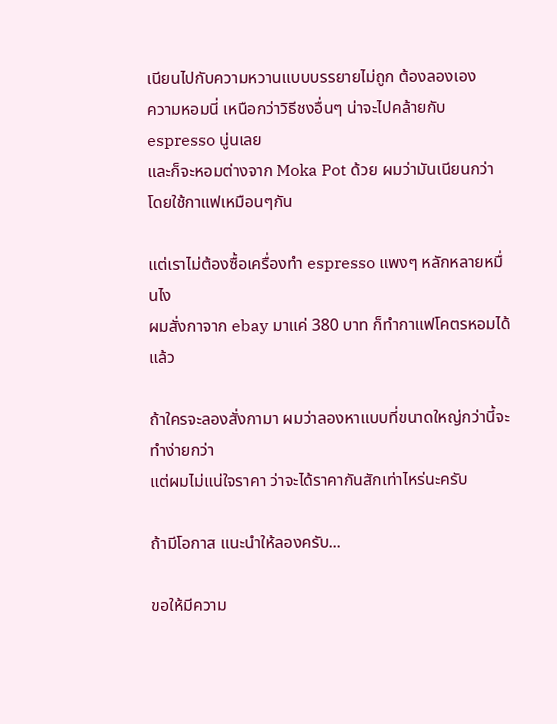เนียนไปกับความหวานแบบบรรยายไม่ถูก ต้องลองเอง
ความหอมนี่ เหนือกว่าวิธีชงอื่นๆ น่าจะไปคล้ายกับ espresso นู่นเลย
และก็จะหอมต่างจาก Moka Pot ด้วย ผมว่ามันเนียนกว่า โดยใช้กาแฟเหมือนๆกัน

แต่เราไม่ต้องซื้อเครื่องทำ espresso แพงๆ หลักหลายหมื่นไง
ผมสั่งกาจาก ebay มาแค่ 380 บาท ก็ทำกาแฟโคตรหอมได้แล้ว

ถ้าใครจะลองสั่งกามา ผมว่าลองหาแบบที่ขนาดใหญ่กว่านี้จะทำง่ายกว่า
แต่ผมไม่แน่ใจราคา ว่าจะได้ราคากันสักเท่าไหร่นะครับ

ถ้ามีโอกาส แนะนำให้ลองครับ...

ขอให้มีความ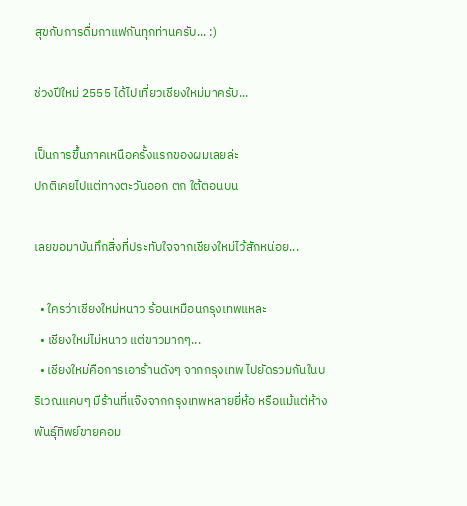สุขกับการดื่มกาแฟกันทุกท่านครับ... :)

ช่วงปีใหม่ 2555 ได้ไปเที่ยวเชียงใหม่มาครับ...

เป็นการขึ้นภาคเหนือครั้งแรกของผมเลยล่ะ
ปกติเคยไปแต่ทางตะวันออก ตก ใต้ตอนบน

เลยขอมาบันทึกสิ่งที่ประทับใจจากเชียงใหม่ไว้สักหน่อย...

  • ใครว่าเชียงใหม่หนาว ร้อนเหมือนกรุงเทพแหละ
  • เชียงใหม่ไม่หนาว แต่ขาวมากๆ...
  • เชียงใหม่คือการเอาร้านดังๆ จากกรุงเทพ ไปยัดรวมกันในบริเวณแคบๆ มีร้านที่แจ๊งจากกรุงเทพหลายยี่ห้อ หรือแม้แต่ห้างพันธุ์ทิพย์ขายคอม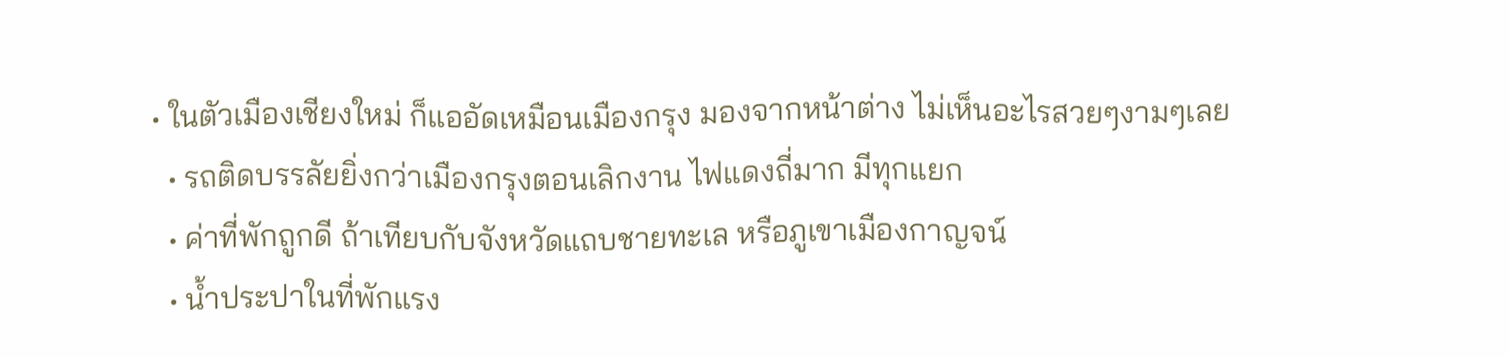• ในตัวเมืองเชียงใหม่ ก็แออัดเหมือนเมืองกรุง มองจากหน้าต่าง ไม่เห็นอะไรสวยๆงามๆเลย
  • รถติดบรรลัยยิ่งกว่าเมืองกรุงตอนเลิกงาน ไฟแดงถี่มาก มีทุกแยก
  • ค่าที่พักถูกดี ถ้าเทียบกับจังหวัดแถบชายทะเล หรือภูเขาเมืองกาญจน์
  • น้ำประปาในที่พักแรง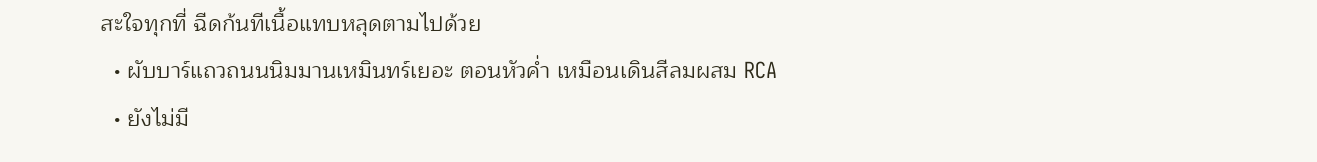สะใจทุกที่ ฉีดก้นทีเนื้อแทบหลุดตามไปด้วย
  • ผับบาร์แถวถนนนิมมานเหมินทร์เยอะ ตอนหัวค่ำ เหมือนเดินสีลมผสม RCA
  • ยังไม่มี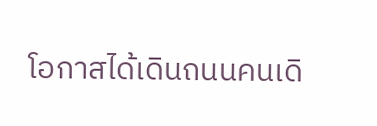โอกาสได้เดินถนนคนเดิ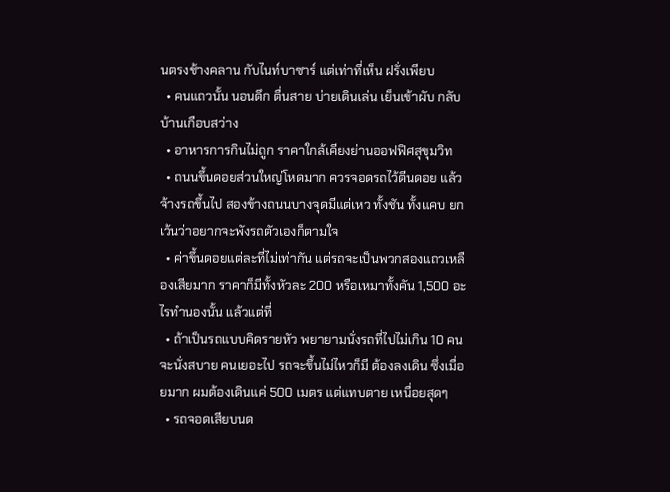นตรงช้างคลาน กับไนท์บาซาร์ แต่เท่าที่เห็น ฝรั่งเพียบ
  • คนแถวนั้น นอนดึก ตื่นสาย บ่ายเดินเล่น เย็นเข้าผับ กลับบ้านเกือบสว่าง
  • อาหารการกินไม่ถูก ราคาใกล้เคียงย่านออฟฟิศสุขุมวิท
  • ถนนขึ้นดอยส่วนใหญ่โหดมาก ควรจอดรถไว้ตีนดอย แล้วจ้างรถขึ้นไป สองข้างถนนบางจุดมีแต่เหว ทั้งชัน ทั้งแคบ ยกเว้นว่าอยากจะพังรถตัวเองก็ตามใจ
  • ค่าขึ้นดอยแต่ละที่ไม่เท่ากัน แต่รถจะเป็นพวกสองแถวเหลืองเสียมาก ราคาก็มีทั้งหัวละ 200 หรือเหมาทั้งคัน 1,500 อะไรทำนองนั้น แล้วแต่ที่
  • ถ้าเป็นรถแบบคิดรายหัว พยายามนั่งรถที่ไปไม่เกิน 10 คน จะนั่งสบาย คนเยอะไป รถจะขึ้นไม่ไหวก็มี ต้องลงเดิน ซึ่งเมื่อยมาก ผมต้องเดินแค่ 500 เมตร แต่แทบตาย เหนื่อยสุดๆ
  • รถจอดเสียบนด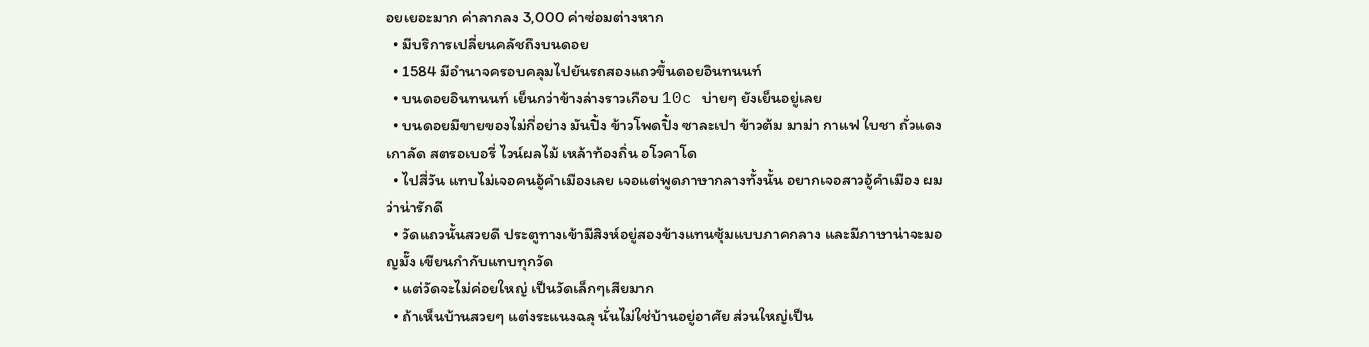อยเยอะมาก ค่าลากลง 3,000 ค่าซ่อมต่างหาก
  • มีบริการเปลี่ยนคลัชถึงบนดอย
  • 1584 มีอำนาจครอบคลุมไปยันรถสองแถวขึ้นดอยอินทนนท์
  • บนดอยอินทนนท์ เย็นกว่าข้างล่างราวเกือบ 10c บ่ายๆ ยังเย็นอยู่เลย
  • บนดอยมีขายของไม่กี่อย่าง มันปิ้ง ข้าวโพดปิ้ง ซาละเปา ข้าวต้ม มาม่า กาแฟ ใบชา ถั่วแดง เกาลัด สตรอเบอรี่ ไวน์ผลไม้ เหล้าท้องถิ่น อโวคาโด
  • ไปสี่วัน แทบไม่เจอคนอู้คำเมืองเลย เจอแต่พูดภาษากลางทั้งนั้น อยากเจอสาวอู้คำเมือง ผมว่าน่ารักดี
  • วัดแถวนั้นสวยดี ประตูทางเข้ามีสิงห์อยู่สองข้างแทนซุ้มแบบภาคกลาง และมีภาษาน่าจะมอญมั๊ง เขียนกำกับแทบทุกวัด
  • แต่วัดจะไม่ค่อยใหญ่ เป็นวัดเล็กๆเสียมาก
  • ถ้าเห็นบ้านสวยๆ แต่งระแนงฉลุ นั่นไม่ใช่บ้านอยู่อาศัย ส่วนใหญ่เป็น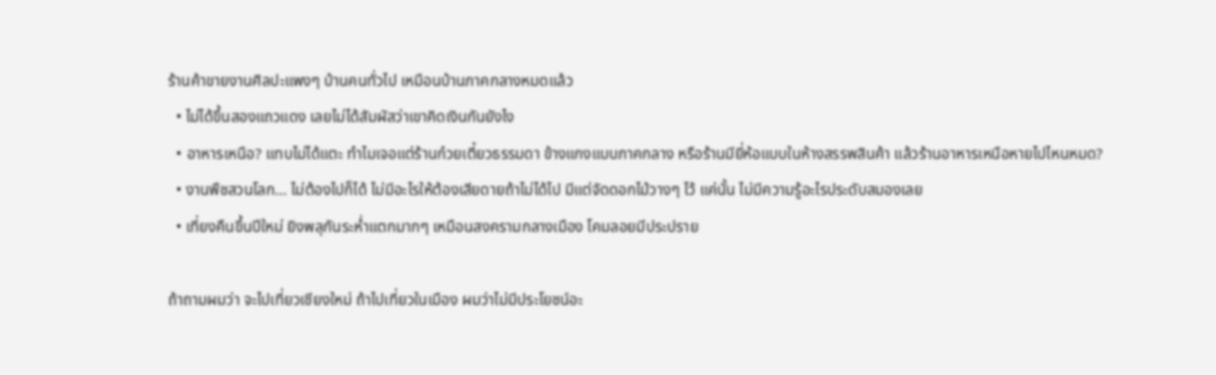ร้านค้าขายงานศิลปะแพงๆ บ้านคนทั่วไป เหมือนบ้านภาคกลางหมดแล้ว
  • ไม่ได้ขึ้นสองแถวแดง เลยไม่ได้สัมผัสว่าเขาคิดเงินกันยังไง
  • อาหารเหนือ? แทบไม่ได้แตะ ทำไมเจอแต่ร้านก๋วยเตี๋ยวธรรมดา ข้างแกงแบบภาคกลาง หรือร้านมียี่ห้อแบบในห้างสรรพสินค้า แล้วร้านอาหารเหนือหายไปไหนหมด?
  • งานพืชสวนโลก... ไม่ต้องไปก็ได้ ไม่มีอะไรให้ต้องเสียดายถ้าไม่ได้ไป มีแต่จัดดอกไม้วางๆ ไว้ แค่นั้น ไม่มีความรู้อะไรประดับสมองเลย
  • เที่ยงคืนขึ้นปีใหม่ ยิงพลุกันระห่ำแตกมากๆ เหมือนสงครามกลางเมือง โคมลอยมีประปราย

ถ้าถามผมว่า จะไปเที่ยวเชียงใหม่ ถ้าไปเที่ยวในเมือง ผมว่าไม่มีประโยชน์อะ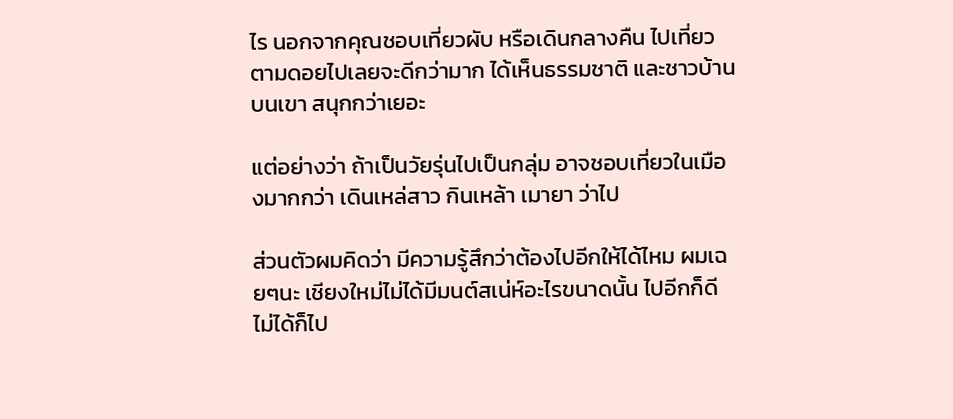ไร นอกจากคุณชอบเที่ยวผับ หรือเดินกลางคืน ไปเที่ยวตามดอยไปเลยจะดีกว่ามาก ได้เห็นธรรมชาติ และชาวบ้านบนเขา สนุกกว่าเยอะ

แต่อย่างว่า ถ้าเป็นวัยรุ่นไปเป็นกลุ่ม อาจชอบเที่ยวในเมืองมากกว่า เดินเหล่สาว กินเหล้า เมายา ว่าไป

ส่วนตัวผมคิดว่า มีความรู้สึกว่าต้องไปอีกให้ได้ไหม ผมเฉยๆนะ เชียงใหม่ไม่ได้มีมนต์สเน่ห์อะไรขนาดนั้น ไปอีกก็ดี ไม่ได้ก็ไป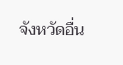จังหวัดอื่น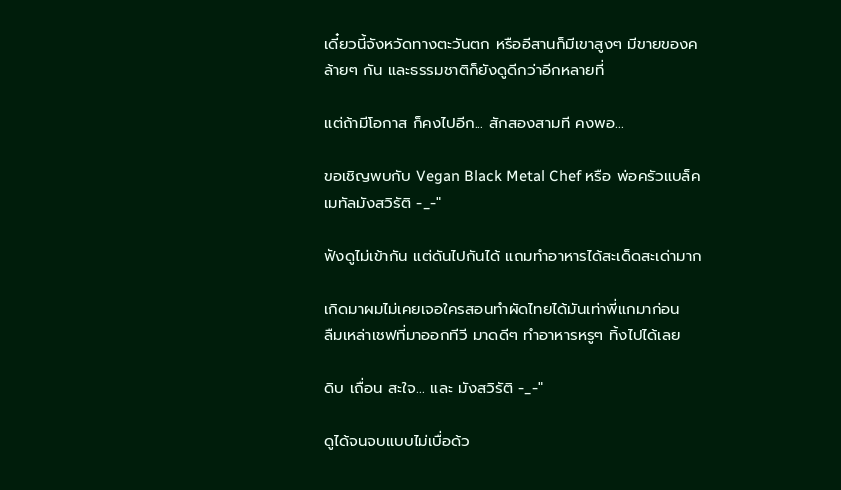เดี๋ยวนี้จังหวัดทางตะวันตก หรืออีสานก็มีเขาสูงๆ มีขายของคล้ายๆ กัน และธรรมชาติก็ยังดูดีกว่าอีกหลายที่

แต่ถ้ามีโอกาส ก็คงไปอีก... สักสองสามที คงพอ...

ขอเชิญพบกับ Vegan Black Metal Chef หรือ พ่อครัวแบล็คเมทัลมังสวิรัติ -_-"

ฟังดูไม่เข้ากัน แต่ดันไปกันได้ แถมทำอาหารได้สะเด็ดสะเด่ามาก

เกิดมาผมไม่เคยเจอใครสอนทำผัดไทยได้มันเท่าพี่แกมาก่อน
ลืมเหล่าเชฟที่มาออกทีวี มาดดีๆ ทำอาหารหรูๆ ทิ้งไปได้เลย

ดิบ เถื่อน สะใจ... และ มังสวิรัติ -_-"

ดูได้จนจบแบบไม่เบื่อด้ว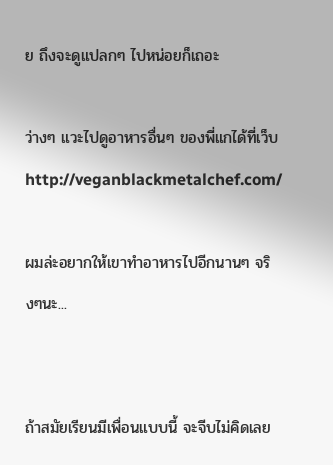ย ถึงจะดูแปลกๆ ไปหน่อยก็เถอะ

ว่างๆ แวะไปดูอาหารอื่นๆ ของพี่แกได้ที่เว็บ
http://veganblackmetalchef.com/

ผมล่ะอยากให้เขาทำอาหารไปอีกนานๆ จริงๆนะ...


ถ้าสมัยเรียนมีเพื่อนแบบนี้ จะจีบไม่คิดเลย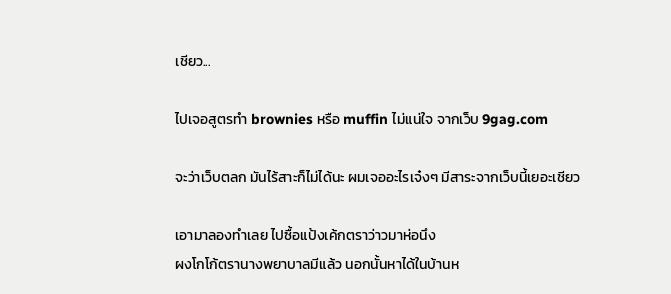เชียว...

ไปเจอสูตรทำ brownies หรือ muffin ไม่แน่ใจ จากเว็บ 9gag.com

จะว่าเว็บตลก มันไร้สาะก็ไม่ได้นะ ผมเจออะไรเจ๋งๆ มีสาระจากเว็บนี้เยอะเชียว

เอามาลองทำเลย ไปซื้อแป้งเค้กตราว่าวมาห่อนึง
ผงโกโก้ตรานางพยาบาลมีแล้ว นอกนั้นหาได้ในบ้านห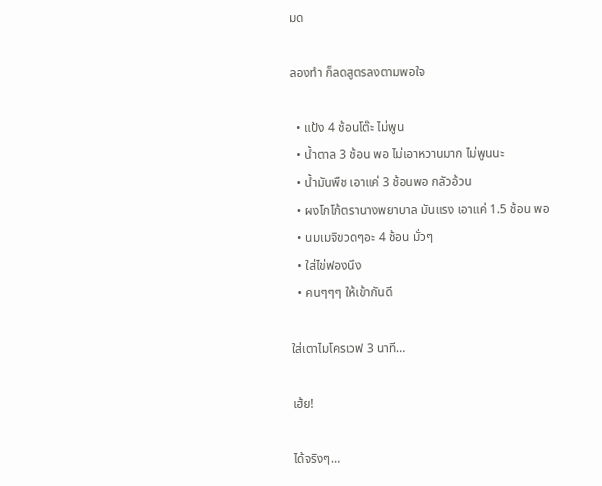มด

ลองทำ ก็ลดสูตรลงตามพอใจ

  • แป้ง 4 ช้อนโต๊ะ ไม่พูน
  • น้ำตาล 3 ช้อน พอ ไม่เอาหวานมาก ไม่พูนนะ
  • น้ำมันพืช เอาแค่ 3 ช้อนพอ กลัวอ้วน
  • ผงโกโก้ตรานางพยาบาล มันแรง เอาแค่ 1.5 ช้อน พอ
  • นมเมจิขวดๆอะ 4 ช้อน มั่วๆ
  • ใส่ไข่ฟองนึง
  • คนๆๆๆ ให้เข้ากันดี

ใส่เตาไมโครเวฟ 3 นาที…

เฮ้ย!

ได้จริงๆ…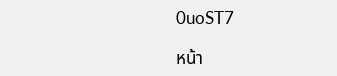0uoST7

หน้า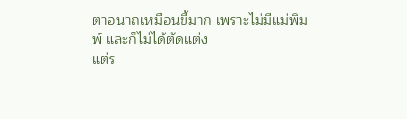ตาอนาถเหมือนขี้มาก เพราะไม่มีแม่พิมพ์ และก็ไม่ได้ตัดแต่ง
แต่ร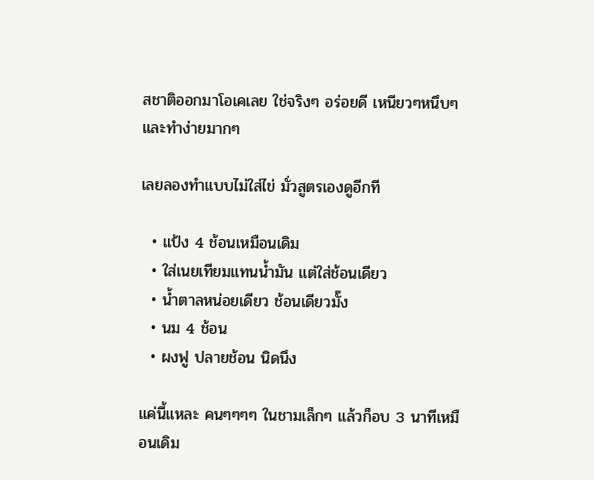สชาติออกมาโอเคเลย ใช่จริงๆ อร่อยดี เหนียวๆหนึบๆ และทำง่ายมากๆ

เลยลองทำแบบไม่ใส่ไข่ มั่วสูตรเองดูอีกที

  • แป้ง 4 ช้อนเหมือนเดิม
  • ใส่เนยเทียมแทนน้ำมัน แต่ใส่ช้อนเดียว
  • น้ำตาลหน่อยเดียว ช้อนเดียวมั๊ง
  • นม 4 ช้อน
  • ผงฟู ปลายช้อน นิดนึง

แค่นี้แหละ คนๆๆๆๆ ในชามเล็กๆ แล้วก็อบ 3 นาทีเหมือนเดิม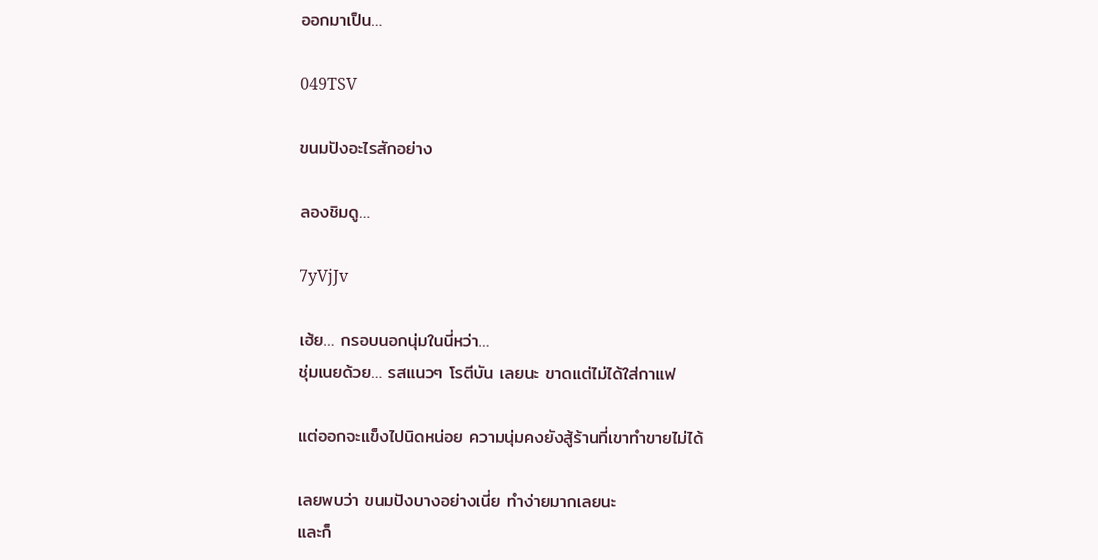ออกมาเป็น…

049TSV

ขนมปังอะไรสักอย่าง

ลองชิมดู…

7yVjJv

เฮ้ย… กรอบนอกนุ่มในนี่หว่า…
ชุ่มเนยด้วย… รสแนวๆ โรตีบัน เลยนะ ขาดแต่ไม่ได้ใส่กาแฟ

แต่ออกจะแข็งไปนิดหน่อย ความนุ่มคงยังสู้ร้านที่เขาทำขายไม่ได้

เลยพบว่า ขนมปังบางอย่างเนี่ย ทำง่ายมากเลยนะ
และก็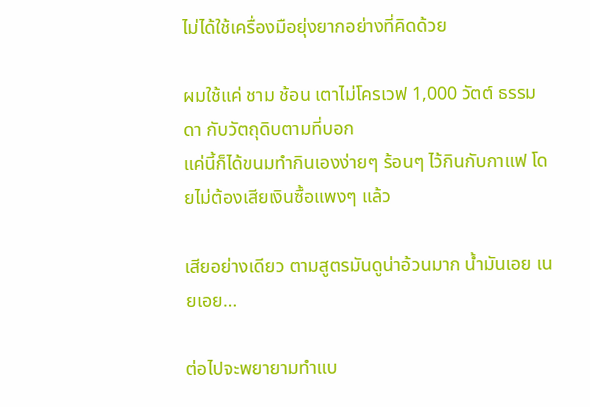ไม่ได้ใช้เครื่องมือยุ่งยากอย่างที่คิดด้วย

ผมใช้แค่ ชาม ช้อน เตาไม่โครเวฟ 1,000 วัตต์ ธรรมดา กับวัตถุดิบตามที่บอก
แค่นี้ก็ได้ขนมทำกินเองง่ายๆ ร้อนๆ ไว้กินกับกาแฟ โดยไม่ต้องเสียเงินซื้อแพงๆ แล้ว

เสียอย่างเดียว ตามสูตรมันดูน่าอ้วนมาก น้ำมันเอย เนยเอย…

ต่อไปจะพยายามทำแบ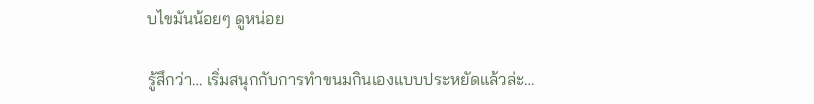บไขมันน้อยๆ ดูหน่อย

รู้สึกว่า… เริ่มสนุกกับการทำขนมกินเองแบบประหยัดแล้วล่ะ…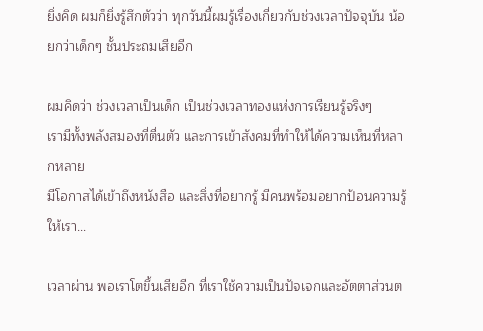ยิ่งคิด ผมก็ยิ่งรู้สึกตัวว่า ทุกวันนี้ผมรู้เรื่องเกี่ยวกับช่วงเวลาปัจจุบัน น้อยกว่าเด็กๆ ชั้นประถมเสียอีก

ผมคิดว่า ช่วงเวลาเป็นเด็ก เป็นช่วงเวลาทองแห่งการเรียนรู้จริงๆ
เรามีทั้งพลังสมองที่ตื่นตัว และการเข้าสังคมที่ทำให้ได้ความเห็นที่หลากหลาย
มีโอกาสได้เข้าถึงหนังสือ และสิ่งที่อยากรู้ มีคนพร้อมอยากป้อนความรู้ให้เรา...

เวลาผ่าน พอเราโตขึ้นเสียอีก ที่เราใช้ความเป็นปัจเจกและอัตตาส่วนต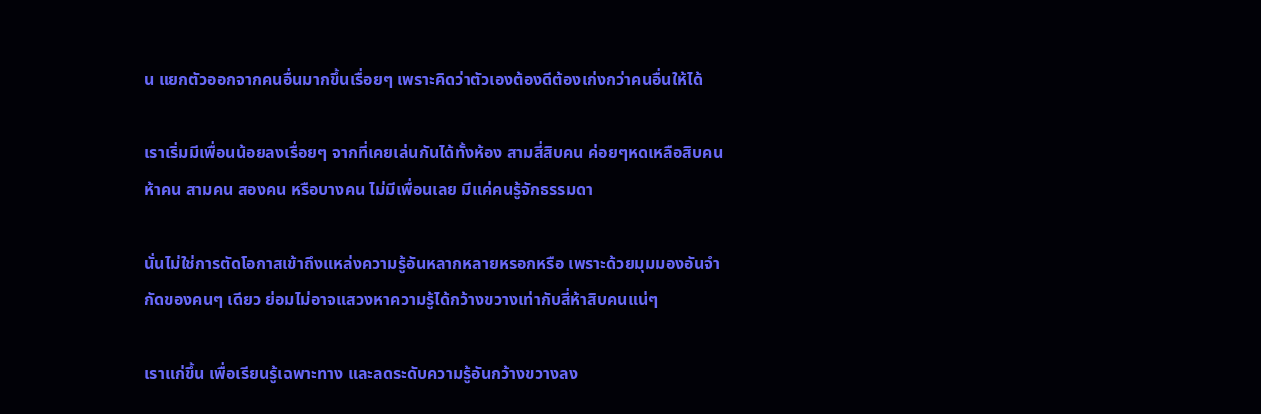น แยกตัวออกจากคนอื่นมากขึ้นเรื่อยๆ เพราะคิดว่าตัวเองต้องดีต้องเก่งกว่าคนอื่นให้ได้

เราเริ่มมีเพื่อนน้อยลงเรื่อยๆ จากที่เคยเล่นกันได้ทั้งห้อง สามสี่สิบคน ค่อยๆหดเหลือสิบคน ห้าคน สามคน สองคน หรือบางคน ไม่มีเพื่อนเลย มีแค่คนรู้จักธรรมดา

นั่นไม่ใช่การตัดโอกาสเข้าถึงแหล่งความรู้อันหลากหลายหรอกหรือ เพราะด้วยมุมมองอันจำกัดของคนๆ เดียว ย่อมไม่อาจแสวงหาความรู้ได้กว้างขวางเท่ากับสี่ห้าสิบคนแน่ๆ

เราแก่ขึ้น เพื่อเรียนรู้เฉพาะทาง และลดระดับความรู้อันกว้างขวางลง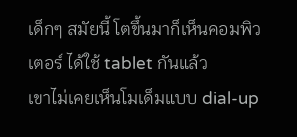เด็กๆ สมัยนี้ โตขึ้นมาก็เห็นคอมพิวเตอร์ ได้ใช้ tablet กันแล้ว
เขาไม่เคยเห็นโมเด็มแบบ dial-up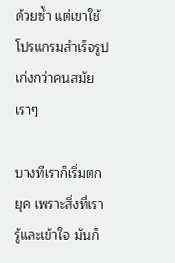ด้วยซ้ำ แต่เขาใช้โปรแกรมสำเร็จรูปเก่งกว่าคนสมัยเราๆ

บางทีเราก็เริ่มตกยุค เพราะสิ่งที่เรารู้และเข้าใจ มันก็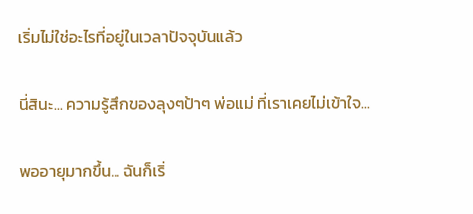เริ่มไม่ใช่อะไรที่อยู่ในเวลาปัจจุบันแล้ว

นี่สินะ... ความรู้สึกของลุงๆป้าๆ พ่อแม่ ที่เราเคยไม่เข้าใจ...

พออายุมากขึ้น... ฉันก็เริ่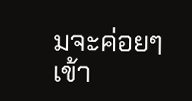มจะค่อยๆ เข้า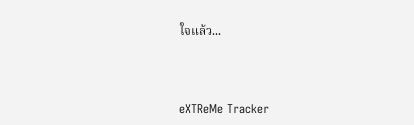ใจแล้ว...



eXTReMe Tracker